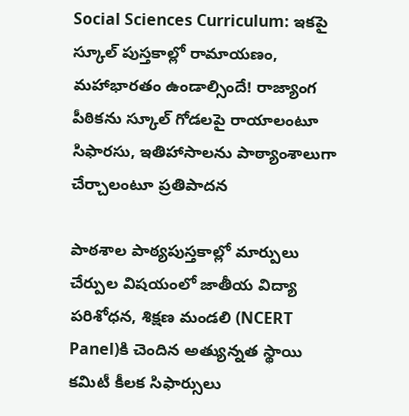Social Sciences Curriculum: ఇకపై స్కూల్ పుస్తకాల్లో రామాయణం, మహాభారతం ఉండాల్సిందే! రాజ్యాంగ పీఠికను స్కూల్ గోడలపై రాయాలంటూ సిఫారసు, ఇతిహాసాలను పాఠ్యాంశాలుగా చేర్చాలంటూ ప్రతిపాదన

పాఠశాల పాఠ్యపుస్తకాల్లో మార్పులు చేర్పుల విషయంలో జాతీయ విద్యా పరిశోధన, శిక్షణ మండలి (NCERT Panel)కి చెందిన అత్యున్నత స్థాయి కమిటీ కీలక సిఫార్సులు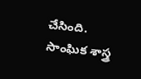చేసింది. సాంఘిక శాస్త్ర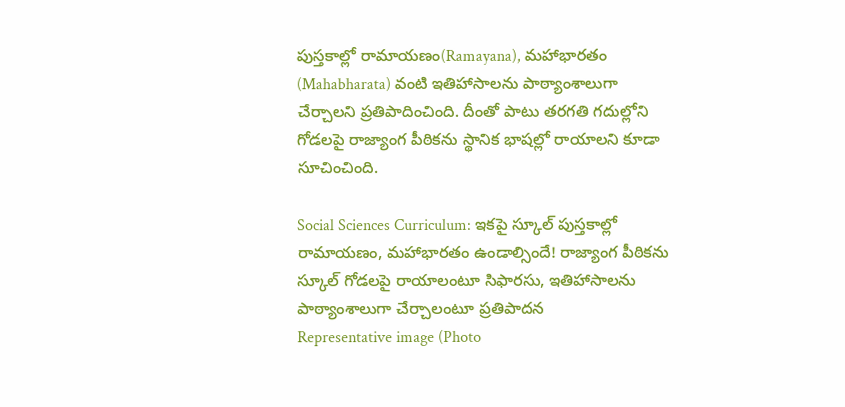పుస్తకాల్లో రామాయణం(Ramayana), మహాభారతం (Mahabharata) వంటి ఇతిహాసాలను పాఠ్యాంశాలుగా చేర్చాలని ప్రతిపాదించింది. దీంతో పాటు తరగతి గదుల్లోని గోడలపై రాజ్యాంగ పీఠికను స్థానిక భాషల్లో రాయాలని కూడా సూచించింది.

Social Sciences Curriculum: ఇకపై స్కూల్ పుస్తకాల్లో రామాయణం, మహాభారతం ఉండాల్సిందే! రాజ్యాంగ పీఠికను స్కూల్ గోడలపై రాయాలంటూ సిఫారసు, ఇతిహాసాలను పాఠ్యాంశాలుగా చేర్చాలంటూ ప్రతిపాదన
Representative image (Photo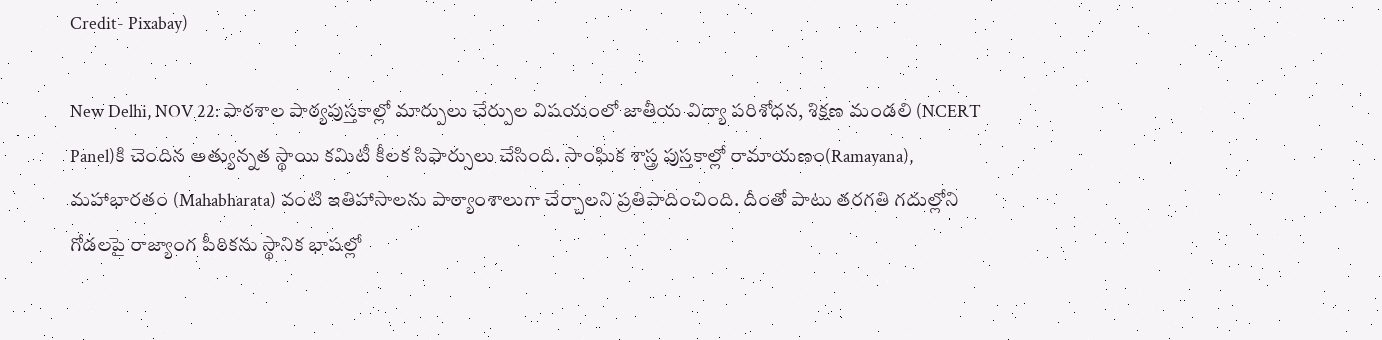Credit- Pixabay)

New Delhi, NOV 22: పాఠశాల పాఠ్యపుస్తకాల్లో మార్పులు చేర్పుల విషయంలో జాతీయ విద్యా పరిశోధన, శిక్షణ మండలి (NCERT Panel)కి చెందిన అత్యున్నత స్థాయి కమిటీ కీలక సిఫార్సులు చేసింది. సాంఘిక శాస్త్ర పుస్తకాల్లో రామాయణం(Ramayana), మహాభారతం (Mahabharata) వంటి ఇతిహాసాలను పాఠ్యాంశాలుగా చేర్చాలని ప్రతిపాదించింది. దీంతో పాటు తరగతి గదుల్లోని గోడలపై రాజ్యాంగ పీఠికను స్థానిక భాషల్లో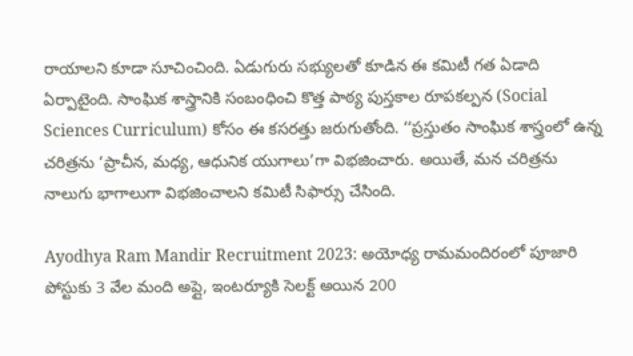రాయాలని కూడా సూచించింది. ఏడుగురు సభ్యులతో కూడిన ఈ కమిటీ గత ఏడాది ఏర్పాటైంది. సాంఘిక శాస్త్రానికి సంబంధించి కొత్త పాఠ్య పుస్తకాల రూపకల్పన (Social Sciences Curriculum) కోసం ఈ కసరత్తు జరుగుతోంది. ‘‘ప్రస్తుతం సాంఘిక శాస్త్రంలో ఉన్న చరిత్రను ‘ప్రాచీన, మధ్య, ఆధునిక యుగాలు’గా విభజించారు. అయితే, మన చరిత్రను నాలుగు భాగాలుగా విభజించాలని కమిటీ సిఫార్సు చేసింది.

Ayodhya Ram Mandir Recruitment 2023: అయోధ్య రామమందిరంలో పూజారి పోస్టుకు 3 వేల మంది అప్లై, ఇంటర్యూకి సెలక్ట్ అయిన 200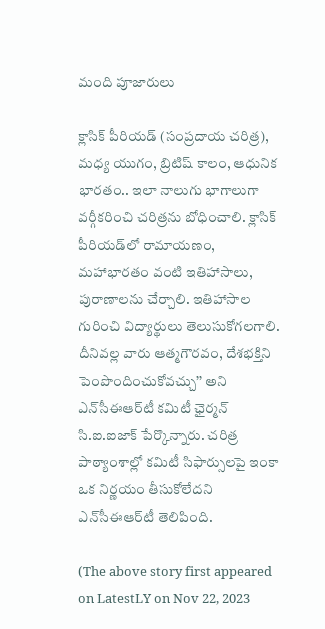మంది పూజారులు

క్లాసిక్‌ పీరియడ్‌ (సంప్రదాయ చరిత్ర), మధ్య యుగం, బ్రిటిష్‌ కాలం, ఆధునిక భారతం.. ఇలా నాలుగు భాగాలుగా వర్గీకరించి చరిత్రను బోధించాలి. క్లాసిక్‌ పీరియడ్‌లో రామాయణం, మహాభారతం వంటి ఇతిహాసాలు, పురాణాలను చేర్చాలి. ఇతిహాసాల గురించి విద్యార్థులు తెలుసుకోగలగాలి. దీనివల్ల వారు ఆత్మగౌరవం, దేశభక్తిని పెంపొందించుకోవచ్చు’’ అని ఎన్‌సీఈఆర్‌టీ కమిటీ ఛైర్మన్‌ సి.ఐ.ఐజాక్‌ పేర్కొన్నారు. చరిత్ర పాఠ్యాంశాల్లో కమిటీ సిఫార్సులపై ఇంకా ఒక నిర్ణయం తీసుకోలేదని ఎన్‌సీఈఆర్‌టీ తెలిపింది.

(The above story first appeared on LatestLY on Nov 22, 2023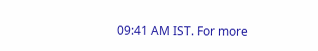09:41 AM IST. For more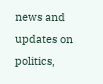news and updates on politics,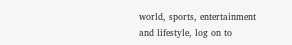world, sports, entertainment and lifestyle, log on to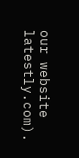our website latestly.com).